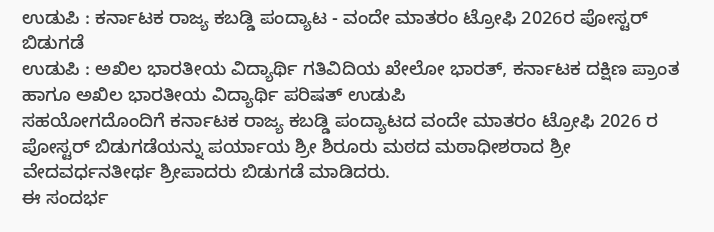ಉಡುಪಿ : ಕರ್ನಾಟಕ ರಾಜ್ಯ ಕಬಡ್ಡಿ ಪಂದ್ಯಾಟ - ವಂದೇ ಮಾತರಂ ಟ್ರೋಫಿ 2026ರ ಪೋಸ್ಟರ್ ಬಿಡುಗಡೆ
ಉಡುಪಿ : ಅಖಿಲ ಭಾರತೀಯ ವಿದ್ಯಾರ್ಥಿ ಗತಿವಿದಿಯ ಖೇಲೋ ಭಾರತ್, ಕರ್ನಾಟಕ ದಕ್ಷಿಣ ಪ್ರಾಂತ ಹಾಗೂ ಅಖಿಲ ಭಾರತೀಯ ವಿದ್ಯಾರ್ಥಿ ಪರಿಷತ್ ಉಡುಪಿ
ಸಹಯೋಗದೊಂದಿಗೆ ಕರ್ನಾಟಕ ರಾಜ್ಯ ಕಬಡ್ಡಿ ಪಂದ್ಯಾಟದ ವಂದೇ ಮಾತರಂ ಟ್ರೋಫಿ 2026 ರ ಪೋಸ್ಟರ್ ಬಿಡುಗಡೆಯನ್ನು ಪರ್ಯಾಯ ಶ್ರೀ ಶಿರೂರು ಮಠದ ಮಠಾಧೀಶರಾದ ಶ್ರೀ ವೇದವರ್ಧನತೀರ್ಥ ಶ್ರೀಪಾದರು ಬಿಡುಗಡೆ ಮಾಡಿದರು.
ಈ ಸಂದರ್ಭ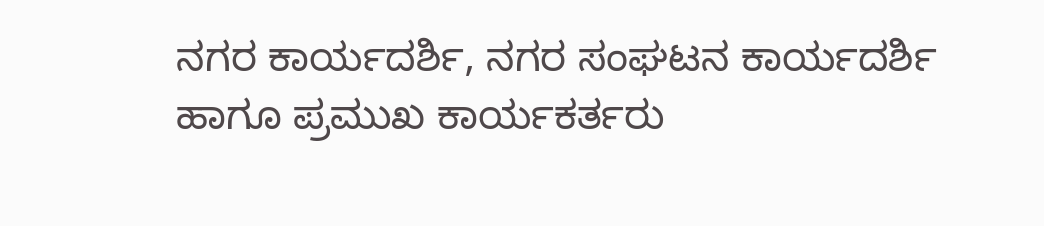ನಗರ ಕಾರ್ಯದರ್ಶಿ, ನಗರ ಸಂಘಟನ ಕಾರ್ಯದರ್ಶಿ ಹಾಗೂ ಪ್ರಮುಖ ಕಾರ್ಯಕರ್ತರು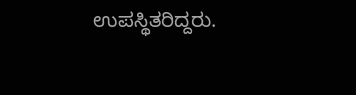ಉಪಸ್ಥಿತರಿದ್ದರು.